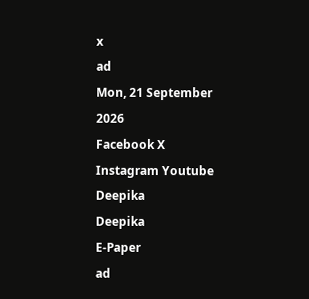x
ad
Mon, 21 September 2026
Facebook X Instagram Youtube
Deepika
Deepika
E-Paper
ad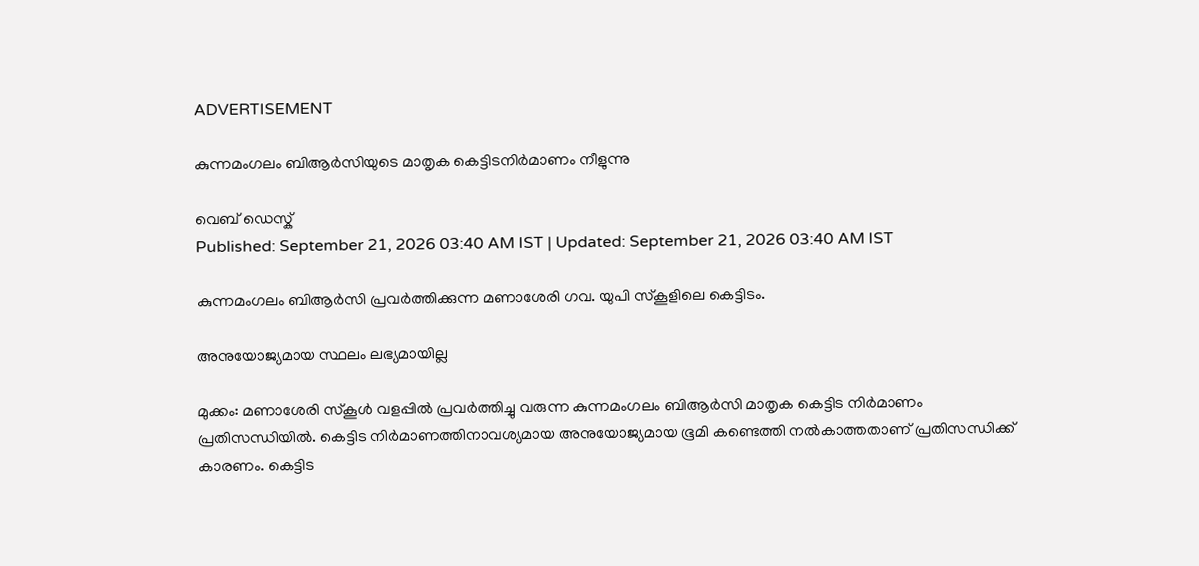ADVERTISEMENT

കുന്നമംഗലം ബിആർസിയുടെ മാതൃക കെട്ടിടനിർമാണം നീളുന്നു

വെബ് ഡെസ്ക്
Published: September 21, 2026 03:40 AM IST | Updated: September 21, 2026 03:40 AM IST

കുന്നമംഗലം ബിആർസി പ്രവർത്തിക്കുന്ന മണാശേരി ഗവ. യുപി സ്കൂളിലെ കെട്ടിടം.

അനുയോജ്യമായ സ്ഥലം ലഭ്യമായില്ല

മുക്കം: മണാശേരി സ്കൂൾ വളപ്പിൽ പ്രവർത്തിച്ചു വരുന്ന കുന്നമംഗലം ബിആർസി മാതൃക കെട്ടിട നിർമാണം പ്രതിസന്ധിയിൽ. കെട്ടിട നിർമാണത്തിനാവശ്യമായ അനുയോജ്യമായ ഭൂമി കണ്ടെത്തി നൽകാത്തതാണ് പ്രതിസന്ധിക്ക് കാരണം. കെട്ടിട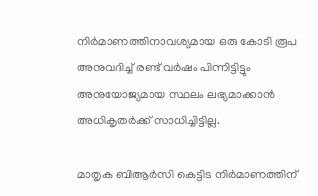നിർമാണത്തിനാവശ്യമായ ഒരു കോടി രൂപ അനുവദിച്ച് രണ്ട് വർഷം പിന്നിട്ടിട്ടും അനുയോജ്യമായ സ്ഥലം ലഭ്യമാക്കാൻ അധികൃതർക്ക് സാധിച്ചിട്ടില്ല.

മാതൃക ബിആർസി കെട്ടിട നിർമാണത്തിന്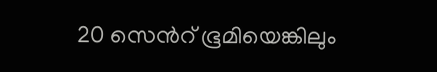20 സെന്‍റ് ഭൂമിയെങ്കിലും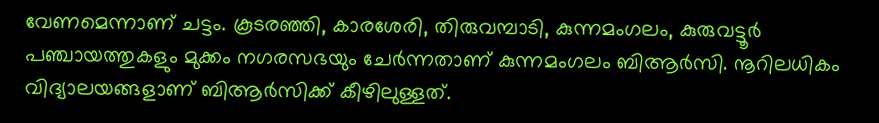വേണമെന്നാണ് ചട്ടം. കൂടരഞ്ഞി, കാരശേരി, തിരുവമ്പാടി, കുന്നമംഗലം, കുരുവട്ടൂർ പഞ്ചായത്തുകളും മുക്കം നഗരസഭയും ചേർന്നതാണ് കുന്നമംഗലം ബിആർസി. നൂറിലധികം വിദ്യാലയങ്ങളാണ് ബിആർസിക്ക് കീഴിലുള്ളത്.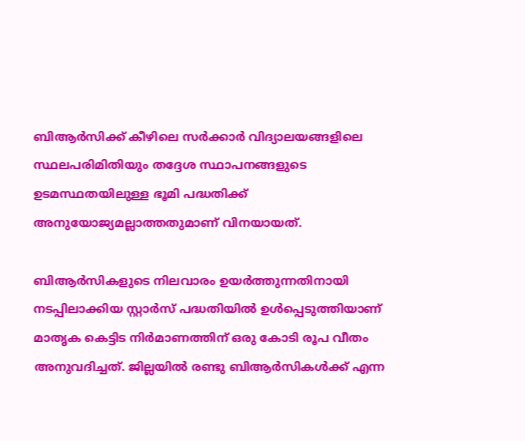ബിആർസിക്ക് കീഴിലെ സർക്കാർ വിദ്യാലയങ്ങളിലെ സ്ഥലപരിമിതിയും തദ്ദേശ സ്ഥാപനങ്ങളുടെ ഉടമസ്ഥതയിലുള്ള ഭൂമി പദ്ധതിക്ക് അനുയോജ്യമല്ലാത്തതുമാണ് വിനയായത്.

ബിആർസികളുടെ നിലവാരം ഉയർത്തുന്നതിനായി നടപ്പിലാക്കിയ സ്റ്റാർസ് പദ്ധതിയിൽ ഉൾപ്പെടുത്തിയാണ് മാതൃക കെട്ടിട നിർമാണത്തിന് ഒരു കോടി രൂപ വീതം അനുവദിച്ചത്. ജില്ലയിൽ രണ്ടു ബിആർസികൾക്ക് എന്ന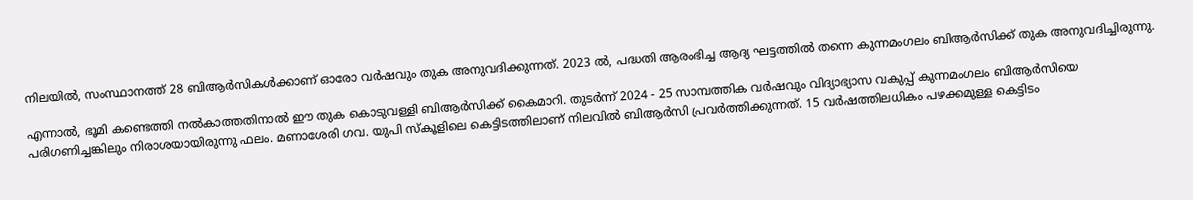നിലയിൽ, സംസ്ഥാനത്ത് 28 ബിആർസികൾക്കാണ് ഓരോ വർഷവും തുക അനുവദിക്കുന്നത്. 2023 ൽ, പദ്ധതി ആരംഭിച്ച ആദ്യ ഘട്ടത്തിൽ തന്നെ കുന്നമംഗലം ബിആർസിക്ക് തുക അനുവദിച്ചിരുന്നു.

എന്നാൽ, ഭൂമി കണ്ടെത്തി നൽകാത്തതിനാൽ ഈ തുക കൊടുവള്ളി ബിആർസിക്ക് കൈമാറി. തുടർന്ന് 2024 - 25 സാമ്പത്തിക വർഷവും വിദ്യാഭ്യാസ വകുപ്പ് കുന്നമംഗലം ബിആർസിയെ പരിഗണിച്ചങ്കിലും നിരാശയായിരുന്നു ഫലം. മണാശേരി ഗവ. യുപി സ്കൂളിലെ കെട്ടിടത്തിലാണ് നിലവിൽ ബിആർസി പ്രവർത്തിക്കുന്നത്. 15 വർഷത്തിലധികം പഴക്കമുള്ള കെട്ടിടം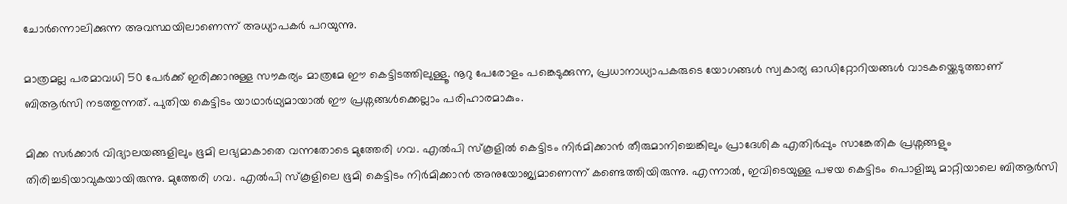ചോർന്നൊലിക്കുന്ന അവസ്ഥയിലാണെന്ന് അധ്യാപകർ പറയുന്നു.

മാത്രമല്ല പരമാവധി 50 പേർക്ക് ഇരിക്കാനുള്ള സൗകര്യം മാത്രമേ ഈ കെട്ടിടത്തിലുള്ളൂ. നൂറു പേരോളം പങ്കെടുക്കുന്ന, പ്രധാനാധ്യാപകരുടെ യോഗങ്ങൾ സ്വകാര്യ ഓഡിറ്റോറിയങ്ങൾ വാടകയ്ക്കെടുത്താണ് ബിആർസി നടത്തുന്നത്. പുതിയ കെട്ടിടം യാഥാർഥ്യമായാൽ ഈ പ്രശ്നങ്ങൾക്കെല്ലാം പരിഹാരമാകും.

മിക്ക സർക്കാർ വിദ്യാലയങ്ങളിലും ഭൂമി ലഭ്യമാകാതെ വന്നതോടെ മുത്തേരി ഗവ. എൽപി സ്കൂളിൽ കെട്ടിടം നിർമിക്കാൻ തീരുമാനിച്ചെങ്കിലും പ്രാദേശിക എതിർപ്പും സാങ്കേതിക പ്രശ്നങ്ങളും തിരിച്ചടിയാവുകയായിരുന്നു. മുത്തേരി ഗവ. എൽപി സ്കൂളിലെ ഭൂമി കെട്ടിടം നിർമിക്കാൻ അനുയോജ്യമാണെന്ന് കണ്ടെത്തിയിരുന്നു. എന്നാൽ, ഇവിടെയുള്ള പഴയ കെട്ടിടം പൊളിച്ചു മാറ്റിയാലെ ബിആർസി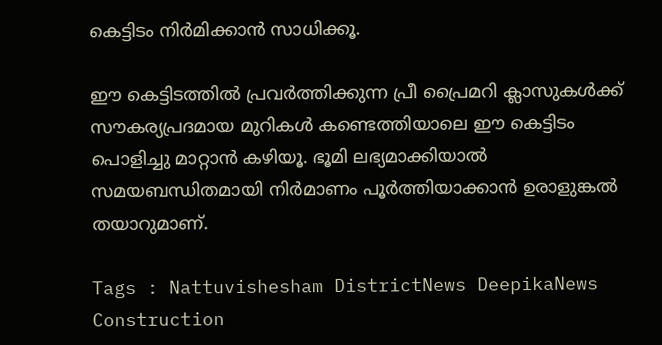കെട്ടിടം നിർമിക്കാൻ സാധിക്കൂ.

ഈ കെട്ടിടത്തിൽ പ്രവർത്തിക്കുന്ന പ്രീ പ്രൈമറി ക്ലാസുകൾക്ക് സൗകര്യപ്രദമായ മുറികൾ കണ്ടെത്തിയാലെ ഈ കെട്ടിടം പൊളിച്ചു മാറ്റാൻ കഴിയൂ. ഭൂമി ലഭ്യമാക്കിയാൽ സമയബന്ധിതമായി നിർമാണം പൂർത്തിയാക്കാൻ ഉരാളുങ്കൽ തയാറുമാണ്.

Tags : Nattuvishesham DistrictNews DeepikaNews Construction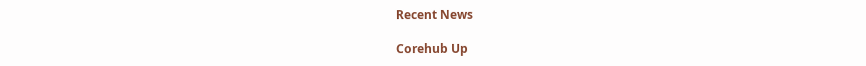Recent News

Corehub Up